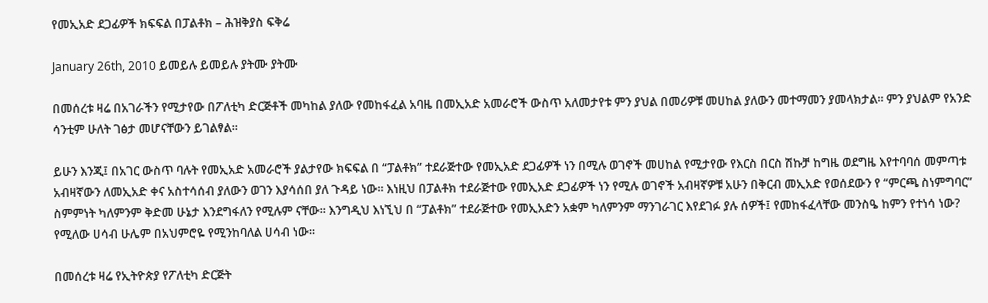የመኢአድ ደጋፊዎች ክፍፍል በፓልቶክ – ሕዝቅያስ ፍቅሬ

January 26th, 2010 ይመይሉ ይመይሉ ያትሙ ያትሙ

በመሰረቱ ዛሬ በአገራችን የሚታየው በፖለቲካ ድርጅቶች መካከል ያለው የመከፋፈል አባዜ በመኢአድ አመራሮች ውስጥ አለመታየቱ ምን ያህል በመሪዎቹ መሀከል ያለውን መተማመን ያመላክታል። ምን ያህልም የአንድ ሳንቲም ሁለት ገፅታ መሆናቸውን ይገልፃል።

ይሁን እንጂ፤ በአገር ውስጥ ባሉት የመኢአድ አመራሮች ያልታየው ክፍፍል በ “ፓልቶክ” ተደራጅተው የመኢአድ ደጋፊዎች ነን በሚሉ ወገኖች መሀከል የሚታየው የእርስ በርስ ሽኩቻ ከግዜ ወደግዜ እየተባባሰ መምጣቱ አብዛኛውን ለመኢአድ ቀና አስተሳሰብ ያለውን ወገን እያሳሰበ ያለ ጉዳይ ነው። እነዚህ በፓልቶክ ተደራጅተው የመኢአድ ደጋፊዎች ነን የሚሉ ወገኖች አብዛኛዎቹ አሁን በቅርብ መኢአድ የወሰደውን የ “ምርጫ ስነምግባር” ስምምነት ካለምንም ቅድመ ሁኔታ እንደግፋለን የሚሉም ናቸው። እንግዲህ እነኚህ በ “ፓልቶክ” ተደራጅተው የመኢአድን አቋም ካለምንም ማንገራገር እየደገፉ ያሉ ሰዎች፤ የመከፋፈላቸው መንስዔ ከምን የተነሳ ነው? የሚለው ሀሳብ ሁሌም በአህምሮዬ የሚንከባለል ሀሳብ ነው።

በመሰረቱ ዛሬ የኢትዮጵያ የፖለቲካ ድርጅት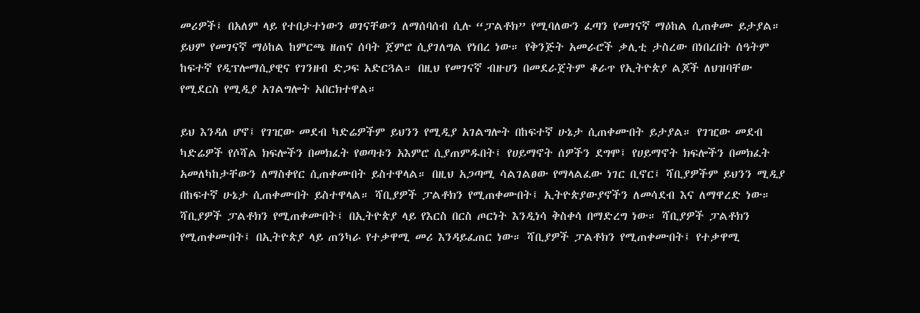መሪዎች፤ በአለም ላይ የተበታተነውን ወገናቸውን ለማሰባሰብ ሲሉ “ፓልቶክ” የሚባለውን ፈጣን የመገናኛ ማዕከል ሲጠቀሙ ይታያል። ይህም የመገናኛ ማዕከል ከምርጫ ዘጠና ሰባት ጀምሮ ሲያገለግል የነበረ ነው። የቅንጅት አመራሮች ቃሊቲ ታስረው በነበረበት ሰዓትም ከፍተኛ የዲፕሎማሲያዊና የገንዘብ ድጋፍ አድርጓል። በዚህ የመገናኛ ብዙሀን በመደራጀትም ቆራጥ የኢትዮጵያ ልጆች ለህዝባቸው የሚደርስ የሚዲያ አገልግሎት አበርክተዋል።

ይህ እንዳለ ሆኖ፤ የገዢው መደብ ካድሬዎችም ይህንን የሚዲያ አገልግሎት በከፍተኛ ሁኔታ ሲጠቀሙበት ይታያል። የገዢው መደብ ካድሬዎች የሶሻል ክፍሎችን በመክፈት የወጣቱን አእምሮ ሲያጠምዱበት፤ የሀይማኖት ሰዎችን ደግሞ፤ የሀይማኖት ክፍሎችን በመክፈት አመለካከታቸውን ለማስቀየር ሲጠቀሙበት ይስተዋላል። በዚህ አጋጣሚ ሳልገልፀው የማላልፈው ነገር ቢኖር፤ ሻቢያዎችም ይህንን ሚዲያ በከፍተኛ ሁኔታ ሲጠቀሙበት ይስተዋላል። ሻቢያዎች ፓልቶክን የሚጠቀሙበት፤ ኢትዮጵያውያኖችን ለመሳደብ እና ለማዋረድ ነው። ሻቢያዎች ፓልቶክን የሚጠቀሙበት፤ በኢትዮጵያ ላይ የእርስ በርስ ጦርነት እንዲነሳ ቅስቀሳ በማድረግ ነው። ሻቢያዎች ፓልቶክን የሚጠቀሙበት፤ በኢትዮጵያ ላይ ጠንካራ የተቃዋሚ መሪ እንዳይፈጠር ነው። ሻቢያዎች ፓልቶክን የሚጠቀሙበት፤ የተቃዋሚ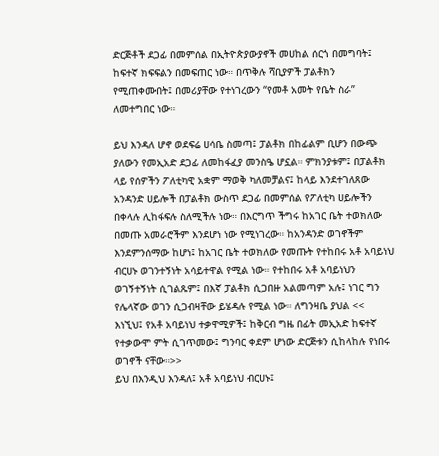ድርጅቶች ደጋፊ በመምሰል በኢትዮጵያውያኖች መሀከል ሰርጎ በመግባት፤ ከፍተኛ ክፍፍልን በመፍጠር ነው። በጥቅሉ ሻቢያዎች ፓልቶክን የሚጠቀሙበት፤ በመሪያቸው የተነገረውን “የመቶ አመት የቤት ስራ” ለመተግበር ነው።

ይህ እንዳለ ሆኖ ወደፍሬ ሀሳቤ ስመጣ፤ ፓልቶክ በከፊልም ቢሆን በውጭ ያለውን የመኢአድ ደጋፊ ለመከፋፈያ መንስዔ ሆኗል። ምክንያቱም፤ በፓልቶክ ላይ የሰዎችን ፖለቲካዊ አቋም ማወቅ ካለመቻልና፤ ከላይ እንደተገለጸው አንዳንድ ሀይሎች በፓልቶክ ውስጥ ደጋፊ በመምሰል የፖለቲካ ሀይሎችን በቀላሉ ሊከፋፍሉ ስለሚችሉ ነው። በእርግጥ ችግሩ ከአገር ቤት ተወክለው በመጡ አመራሮችም እንደሆነ ነው የሚነገረው። ከአንዳንድ ወገኖችም እንደምንሰማው ከሆነ፤ ከአገር ቤት ተወክለው የመጡት የተከበሩ አቶ አባይነህ ብርሀኑ ወገንተኝነት አሳይተዋል የሚል ነው። የተከበሩ አቶ አባይነህን ወገኝተኝነት ሲገልጹም፤ በእኛ ፓልቶክ ሲጋበዙ አልመጣም አሉ፤ ነገር ግን የሌላኛው ወገን ሲጋብዛቸው ይሄዳሉ የሚል ነው። ለግንዛቤ ያህል << እነኚህ፤ የአቶ አባይነህ ተቃዋሚዎች፤ ከቅርብ ግዜ በፊት መኢአድ ከፍተኛ የተቃውሞ ምት ሲገጥመው፤ ግንባር ቀደም ሆነው ድርጅቱን ሲከላከሉ የነበሩ ወገኖች ናቸው።>>
ይህ በእንዲህ እንዳለ፤ አቶ አባይነህ ብርሀኑ፤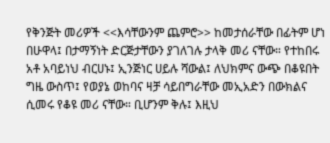የቅንጅት መሪዎች <<እሳቸውንም ጨምሮ>> ከመታሰራቸው በፊትም ሆነ በሁዋላ፤ በታማኝነት ድርጅታቸውን ያገለገሉ ታላቅ መሪ ናቸው። የተከበሩ አቶ አባይነህ ብርሀኑ፤ ኢንጅነር ሀይሉ ሻውል፤ ለህክምና ውጭ በቆዩበት ግዜ ውስጥ፤ የወያኔ ወከባና ዛቻ ሳይበግራቸው መኢአድን በውክልና ሲመሩ የቆዩ መሪ ናቸው። ቢሆንም ቅሉ፤ እዚህ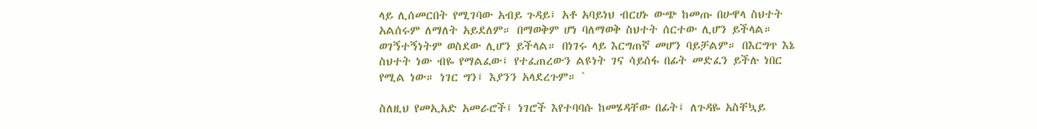ላይ ሊሰመርበት የሚገባው አብይ ጉዳይ፤ አቶ አባይነህ ብርሀኑ ውጭ ከመጡ በሁዋላ ስህተት አልሰሩም ለማለት አይደለም። በማወቅም ሆነ ባለማወቅ ስህተት ሰርተው ሊሆን ይችላል። ወገኝተኝነትም ወስደው ሊሆን ይችላል። በነገሩ ላይ እርግጠኛ መሆን ባይቻልም። በእርግጥ እኔ ስህተት ነው ብዬ የማልፈው፤ የተፈጠረውን ልዩነት ገና ሳይሰፋ በፊት መድፈን ይችሉ ነበር የሚል ነው። ነገር ግን፤ እያንን አላደረጉም። `

ስለዚህ የመኢአድ አመራሮች፤ ነገሮች እየተባባሱ ከመሄዳቸው በፊት፤ ለጉዳዬ አስቸኳይ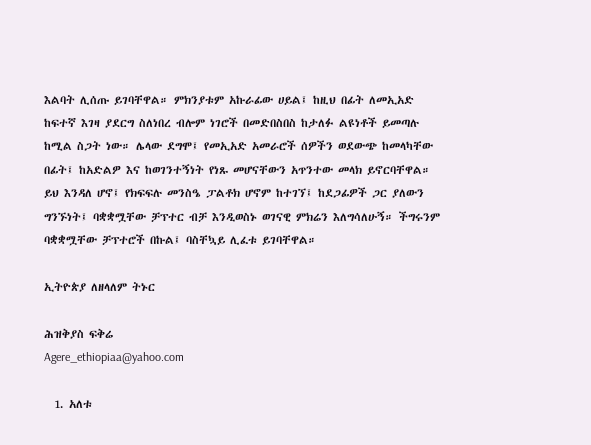እልባት ሊሰጡ ይገባቸዋል። ምክንያቱም አኩራፊው ሀይል፤ ከዚህ በፊት ለመኢአድ ከፍተኛ እገዛ ያደርግ ስለነበረ ብሎም ነገሮች በመድበስበስ ከታለፉ ልዩነቶች ይመጣሉ ከሚል ስጋት ነው። ሌላው ደግሞ፤ የመኢአድ አመራሮች ሰዎችን ወደውጭ ከመላካቸው በፊት፤ ከአድልዎ እና ከወገንተኝነት የነጹ መሆናቸውን አጥንተው መላክ ይኖርባቸዋል። ይህ እንዳለ ሆኖ፤ የክፍፍሉ መንስዔ ፓልቶክ ሆኖም ከተገኘ፤ ከደጋፊዎች ጋር ያለውን ግንኙነት፤ ባቋቋሟቸው ቻፕተር ብቻ እንዲወስኑ ወገናዊ ምክሬን እለግሳለሁኝ። ችግሩንም ባቋቋሟቸው ቻፕተሮች በኩል፤ ባስቸኳይ ሊፈቱ ይገባቸዋል።

ኢትዮጵያ ለዘላለም ትኑር

ሕዝቅያስ ፍቅሬ
Agere_ethiopiaa@yahoo.com

  1. አለቱ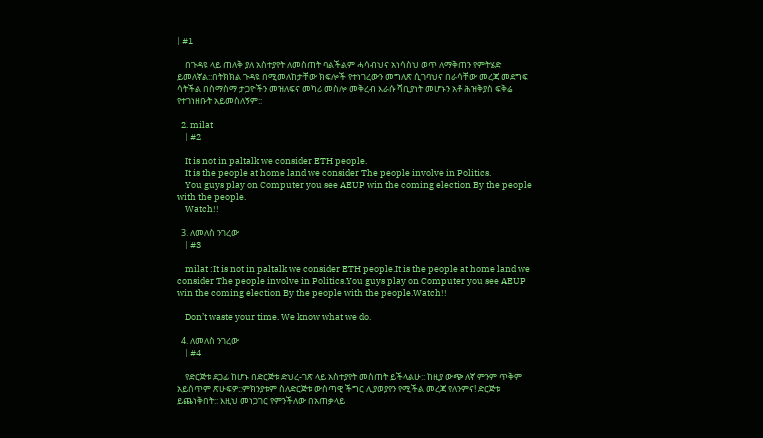| #1

    በጉዳዩ ላይ ጠለቅ ያለ አስተያየት ለመስጠት ባልችልም ሓሳብህና አነሳስህ ወጥ ለማቅጠን የምትሄድ ይመለኛል::በትክክል ጉዳዩ በሚመለከታቸው ክፍሎች የተነገረውን መግለጽ ሲገባህና በራሳቸው መረጃ መደግፍ ሳትችል በስማስማ ታጋዮችን መዝለፍና መካሪ መስሎ መቅረብ እራሱ ሻቢያነት መሆኑን አቶ ሕዝቅያስ ፍቅሬ የተገነዘቡት አይመስለኝም::

  2. milat
    | #2

    It is not in paltalk we consider ETH people.
    It is the people at home land we consider The people involve in Politics.
    You guys play on Computer you see AEUP win the coming election By the people with the people.
    Watch!!

  3. ለመለስ ንገረው
    | #3

    milat :It is not in paltalk we consider ETH people.It is the people at home land we consider The people involve in Politics.You guys play on Computer you see AEUP win the coming election By the people with the people.Watch!!

    Don’t waste your time. We know what we do.

  4. ለመለስ ንገረው
    | #4

    የድርጅቱ ደጋፊ ከሆኑ በድርጅቱ ድህረ-ገጽ ላይ አስተያየት መስጠት ይችላልሁ:: ከዚያ ውጭ ለኛ ምንም ጥቅም አይሰጥም ጽሁፍዎ::ምክንያቱም ስለድርጅቱ ውስጣዊ ችግር ሊያወያየን የሚችል መረጃ የለንምና! ድርጅቱ ይጨነቅበት:: እዚህ መነጋገር የምንችለው በአጠቃላይ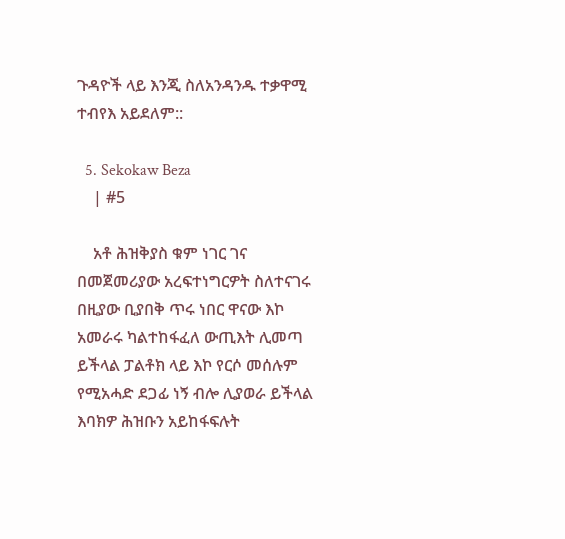ጉዳዮች ላይ እንጂ ስለአንዳንዱ ተቃዋሚ ተብየእ አይደለም::

  5. Sekokaw Beza
    | #5

    አቶ ሕዝቅያስ ቁም ነገር ገና በመጀመሪያው አረፍተነግርዎት ስለተናገሩ በዚያው ቢያበቅ ጥሩ ነበር ዋናው እኮ አመራሩ ካልተከፋፈለ ውጢእት ሊመጣ ይችላል ፓልቶክ ላይ እኮ የርሶ መሰሉም የሚአሓድ ደጋፊ ነኝ ብሎ ሊያወራ ይችላል እባክዎ ሕዝቡን አይከፋፍሉት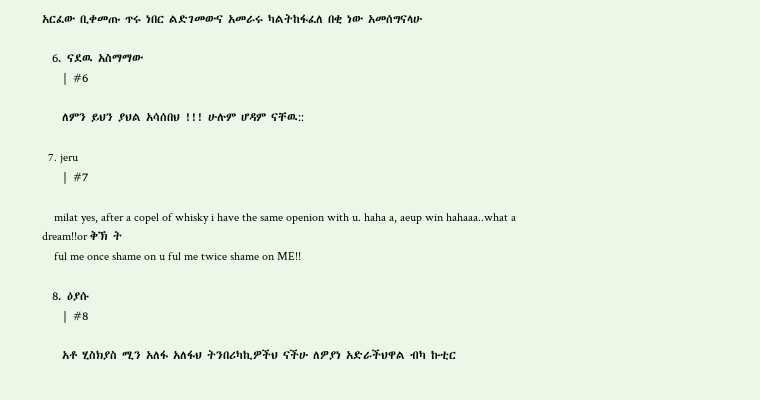አርፈው ቢቀመጡ ጥሩ ነበር ልድገመውና አመራሩ ካልትከፋፈለ በቂ ነው አመሰግናላሁ

  6. ናደዉ አስማማው
    | #6

    ለምን ይህን ያህል አሳሰበህ !!! ሁሉም ሆዳም ናቸዉ::

  7. jeru
    | #7

    milat yes, after a copel of whisky i have the same openion with u. haha a, aeup win hahaaa..what a dream!!or ቅኽ ት
    ful me once shame on u ful me twice shame on ME!!

  8. ዕያሱ
    | #8

    አቶ ሂስክያስ ሚን አለፋ አለፋህ ትንበሪካኪዎችህ ናችሁ ለዎያነ አድራችህዋል ብካ ኩቲር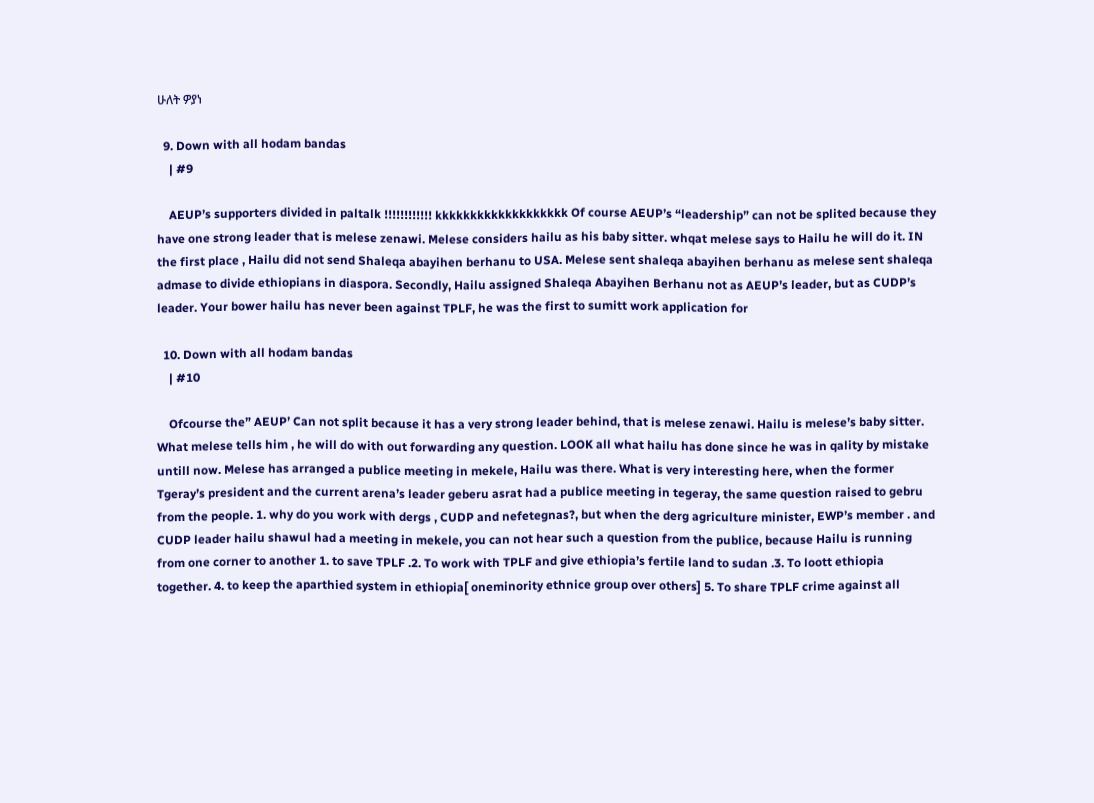ሁለት ዎያነ

  9. Down with all hodam bandas
    | #9

    AEUP’s supporters divided in paltalk !!!!!!!!!!!! kkkkkkkkkkkkkkkkkkk Of course AEUP’s “leadership” can not be splited because they have one strong leader that is melese zenawi. Melese considers hailu as his baby sitter. whqat melese says to Hailu he will do it. IN the first place , Hailu did not send Shaleqa abayihen berhanu to USA. Melese sent shaleqa abayihen berhanu as melese sent shaleqa admase to divide ethiopians in diaspora. Secondly, Hailu assigned Shaleqa Abayihen Berhanu not as AEUP’s leader, but as CUDP’s leader. Your bower hailu has never been against TPLF, he was the first to sumitt work application for

  10. Down with all hodam bandas
    | #10

    Ofcourse the” AEUP’ Can not split because it has a very strong leader behind, that is melese zenawi. Hailu is melese’s baby sitter. What melese tells him , he will do with out forwarding any question. LOOK all what hailu has done since he was in qality by mistake untill now. Melese has arranged a publice meeting in mekele, Hailu was there. What is very interesting here, when the former Tgeray’s president and the current arena’s leader geberu asrat had a publice meeting in tegeray, the same question raised to gebru from the people. 1. why do you work with dergs , CUDP and nefetegnas?, but when the derg agriculture minister, EWP’s member . and CUDP leader hailu shawul had a meeting in mekele, you can not hear such a question from the publice, because Hailu is running from one corner to another 1. to save TPLF .2. To work with TPLF and give ethiopia’s fertile land to sudan .3. To loott ethiopia together. 4. to keep the aparthied system in ethiopia[ oneminority ethnice group over others] 5. To share TPLF crime against all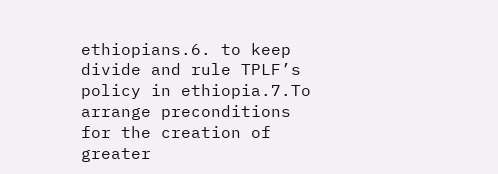ethiopians.6. to keep divide and rule TPLF’s policy in ethiopia.7.To arrange preconditions for the creation of greater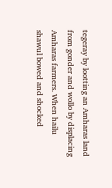tegeray by lootting an Amharas land from gonder and wollo by displacing Amharas farmers. When hailu shawul bowed and shocked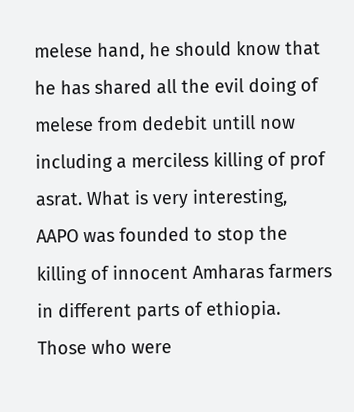melese hand, he should know that he has shared all the evil doing of melese from dedebit untill now including a merciless killing of prof asrat. What is very interesting, AAPO was founded to stop the killing of innocent Amharas farmers in different parts of ethiopia. Those who were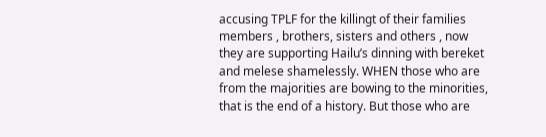accusing TPLF for the killingt of their families members , brothers, sisters and others , now they are supporting Hailu’s dinning with bereket and melese shamelessly. WHEN those who are from the majorities are bowing to the minorities, that is the end of a history. But those who are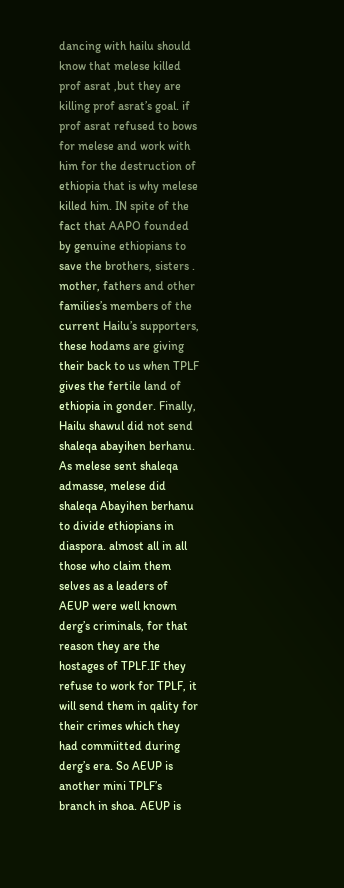dancing with hailu should know that melese killed prof asrat ,but they are killing prof asrat’s goal. if prof asrat refused to bows for melese and work with him for the destruction of ethiopia that is why melese killed him. IN spite of the fact that AAPO founded by genuine ethiopians to save the brothers, sisters . mother, fathers and other families’s members of the current Hailu’s supporters, these hodams are giving their back to us when TPLF gives the fertile land of ethiopia in gonder. Finally, Hailu shawul did not send shaleqa abayihen berhanu. As melese sent shaleqa admasse, melese did shaleqa Abayihen berhanu to divide ethiopians in diaspora. almost all in all those who claim them selves as a leaders of AEUP were well known derg’s criminals, for that reason they are the hostages of TPLF.IF they refuse to work for TPLF, it will send them in qality for their crimes which they had commiitted during derg’s era. So AEUP is another mini TPLF’s branch in shoa. AEUP is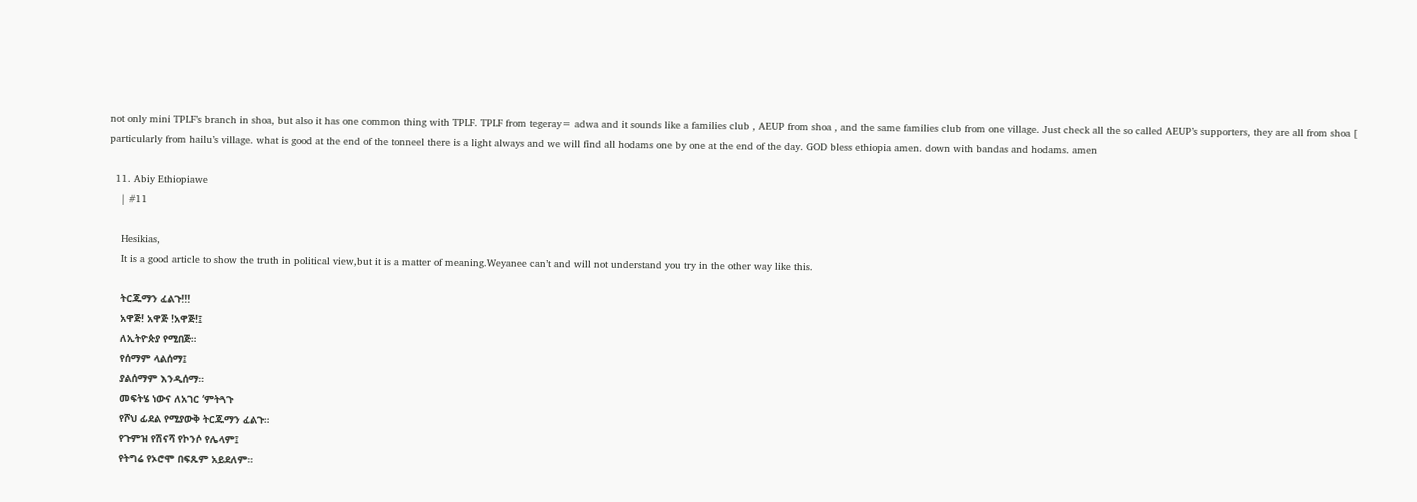not only mini TPLF’s branch in shoa, but also it has one common thing with TPLF. TPLF from tegeray= adwa and it sounds like a families club , AEUP from shoa , and the same families club from one village. Just check all the so called AEUP’s supporters, they are all from shoa [ particularly from hailu’s village. what is good at the end of the tonneel there is a light always and we will find all hodams one by one at the end of the day. GOD bless ethiopia amen. down with bandas and hodams. amen

  11. Abiy Ethiopiawe
    | #11

    Hesikias,
    It is a good article to show the truth in political view,but it is a matter of meaning.Weyanee can’t and will not understand you try in the other way like this.

    ትርጁማን ፈልጉ!!!
    አዋጅ! አዋጅ !አዋጅ!፤
    ለኢትዮጵያ የሚበጅ።
    የሰማም ላልሰማ፤
    ያልሰማም እንዲሰማ።
    መፍትሄ ነውና ለአገር ‘ምትጓጉ
    የሾህ ፊደል የሚያውቅ ትርጁማን ፈልጉ።
    የጉምዝ የሽናሻ የኮንሶ የሌላም፤
    የትግሬ የኦሮሞ በፍጹም አይደለም።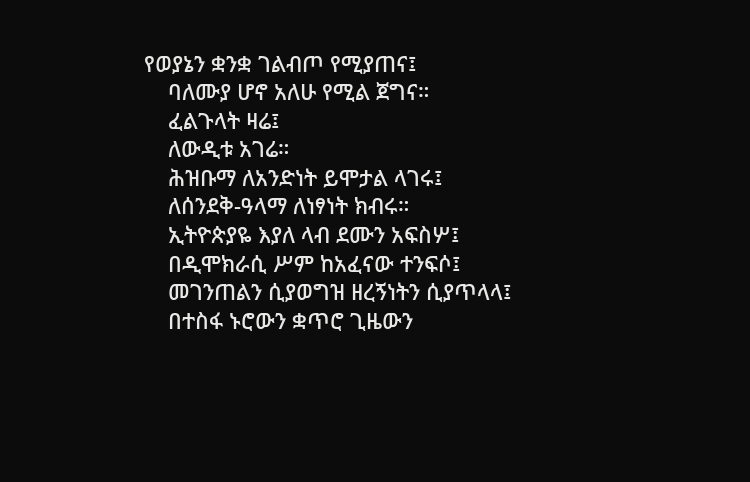የወያኔን ቋንቋ ገልብጦ የሚያጠና፤
    ባለሙያ ሆኖ አለሁ የሚል ጀግና።
    ፈልጉላት ዛሬ፤
    ለውዲቱ አገሬ።
    ሕዝቡማ ለአንድነት ይሞታል ላገሩ፤
    ለሰንደቅ-ዓላማ ለነፃነት ክብሩ።
    ኢትዮጵያዬ እያለ ላብ ደሙን አፍስሦ፤
    በዲሞክራሲ ሥም ከአፈናው ተንፍሶ፤
    መገንጠልን ሲያወግዝ ዘረኝነትን ሲያጥላላ፤
    በተስፋ ኑሮውን ቋጥሮ ጊዜውን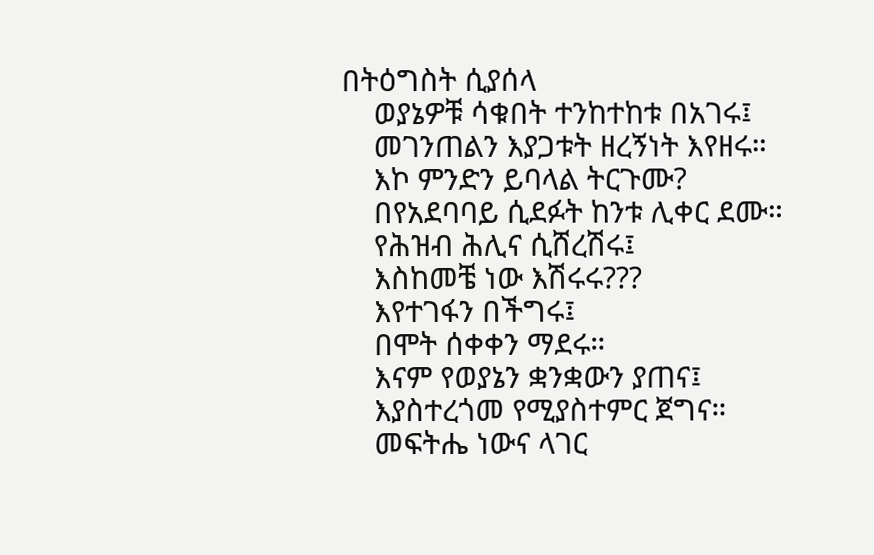በትዕግስት ሲያሰላ
    ወያኔዎቹ ሳቁበት ተንከተከቱ በአገሩ፤
    መገንጠልን እያጋቱት ዘረኝነት እየዘሩ።
    እኮ ምንድን ይባላል ትርጉሙ?
    በየአደባባይ ሲደፉት ከንቱ ሊቀር ደሙ።
    የሕዝብ ሕሊና ሲሸረሽሩ፤
    እስከመቼ ነው እሽሩሩ???
    እየተገፋን በችግሩ፤
    በሞት ሰቀቀን ማደሩ።
    እናም የወያኔን ቋንቋውን ያጠና፤
    እያስተረጎመ የሚያስተምር ጀግና።
    መፍትሔ ነውና ላገር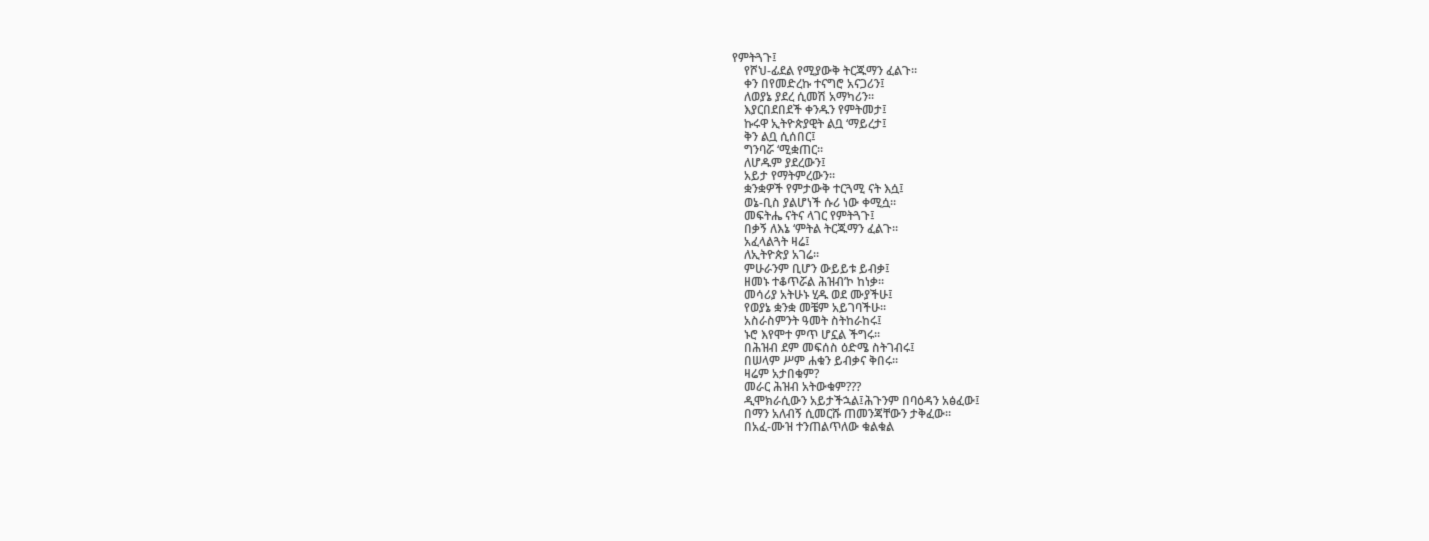የምትጓጉ፤
    የሾህ-ፊደል የሚያውቅ ትርጁማን ፈልጉ።
    ቀን በየመድረኩ ተናግሮ አናጋሪን፤
    ለወያኔ ያደረ ሲመሽ አማካሪን።
    እያርበደበደች ቀንዱን የምትመታ፤
    ኩሩዋ ኢትዮጵያዊት ልቧ ‘ማይረታ፤
    ቅን ልቧ ሲሰበር፤
    ግንባሯ ‘ሚቋጠር።
    ለሆዱም ያደረውን፤
    አይታ የማትምረውን።
    ቋንቋዎች የምታውቅ ተርጓሚ ናት እሷ፤
    ወኔ-ቢስ ያልሆነች ሱሪ ነው ቀሚሷ።
    መፍትሔ ናትና ላገር የምትጓጉ፤
    በቃኝ ለእኔ ‘ምትል ትርጁማን ፈልጉ።
    አፈላልጓት ዛሬ፤
    ለኢትዮጵያ አገሬ።
    ምሁራንም ቢሆን ውይይቱ ይብቃ፤
    ዘመኑ ተቆጥሯል ሕዝብ’ኮ ከነቃ።
    መሳሪያ አትሁኑ ሂዱ ወደ ሙያችሁ፤
    የወያኔ ቋንቋ መቼም አይገባችሁ።
    አስራስምንት ዓመት ስትከራከሩ፤
    ኑሮ እየሞተ ምጥ ሆኗል ችግሩ።
    በሕዝብ ደም መፍሰስ ዕድሜ ስትገብሩ፤
    በሠላም ሥም ሐቁን ይብቃና ቅበሩ።
    ዛሬም አታበቁም?
    መራር ሕዝብ አትውቁም???
    ዲሞክራሲውን አይታችኋል፤ሕጉንም በባዕዳን አፅፈው፤
    በማን አለብኝ ሲመርሹ ጠመንጃቸውን ታቅፈው።
    በአፈ-ሙዝ ተንጠልጥለው ቁልቁል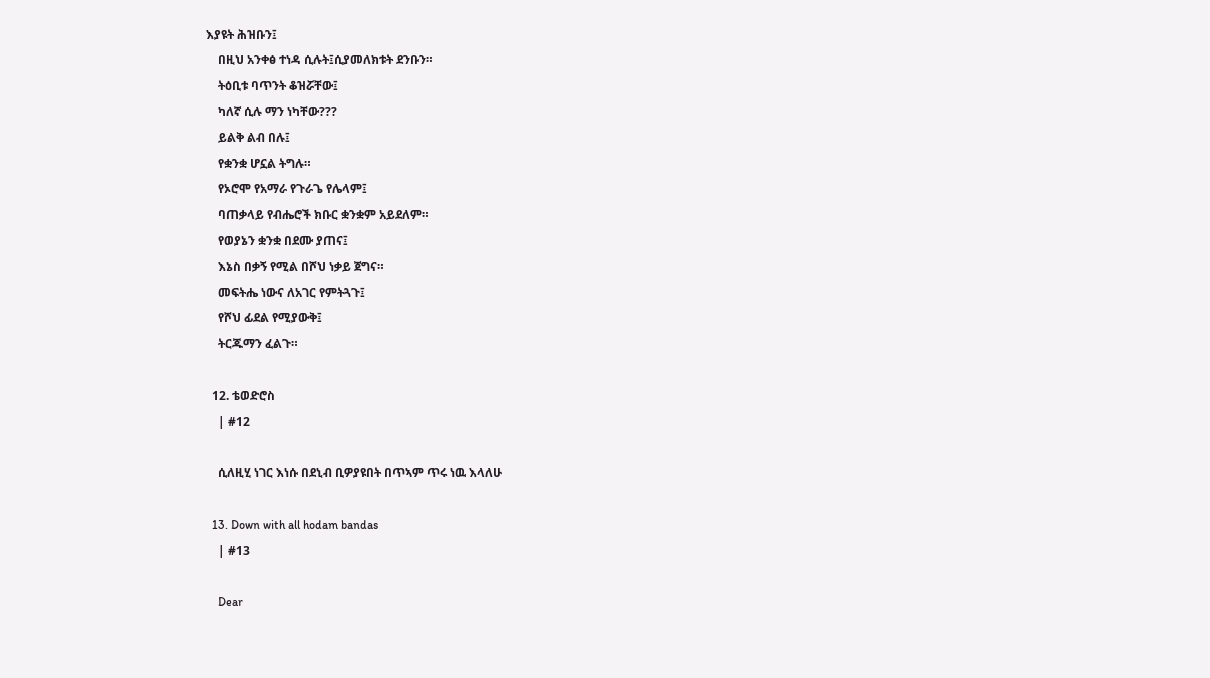እያዩት ሕዝቡን፤
    በዚህ አንቀፅ ተነዳ ሲሉት፤ሲያመለክቱት ደንቡን።
    ትዕቢቱ ባጥንት ቆዝሯቸው፤
    ካለኛ ሲሉ ማን ነካቸው???
    ይልቅ ልብ በሉ፤
    የቋንቋ ሆኗል ትግሉ።
    የኦሮሞ የአማራ የጉራጌ የሌላም፤
    ባጠቃላይ የብሔሮች ክቡር ቋንቋም አይደለም።
    የወያኔን ቋንቋ በደሙ ያጠና፤
    እኔስ በቃኝ የሚል በሾህ ነቃይ ጀግና።
    መፍትሔ ነውና ለአገር የምትጓጉ፤
    የሾህ ፊደል የሚያውቅ፤
    ትርጁማን ፈልጉ።

  12. ቴወድሮስ
    | #12

    ሲለዚሂ ነገር እነሱ በደኒብ ቢዎያዩበት በጥኣም ጥሩ ነዉ እላለሁ

  13. Down with all hodam bandas
    | #13

    Dear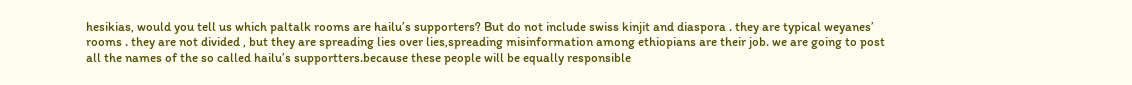hesikias, would you tell us which paltalk rooms are hailu’s supporters? But do not include swiss kinjit and diaspora . they are typical weyanes’ rooms . they are not divided , but they are spreading lies over lies,spreading misinformation among ethiopians are their job. we are going to post all the names of the so called hailu’s supportters.because these people will be equally responsible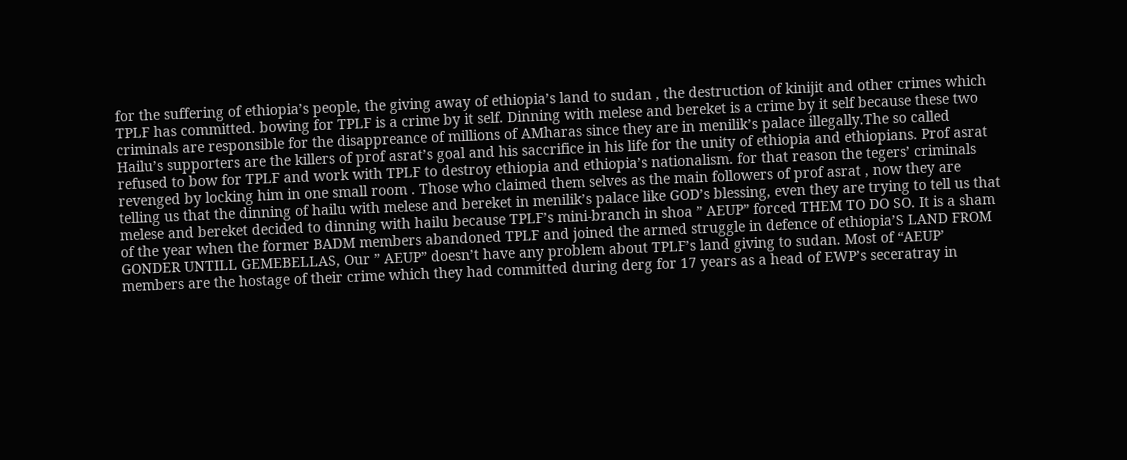for the suffering of ethiopia’s people, the giving away of ethiopia’s land to sudan , the destruction of kinijit and other crimes which TPLF has committed. bowing for TPLF is a crime by it self. Dinning with melese and bereket is a crime by it self because these two criminals are responsible for the disappreance of millions of AMharas since they are in menilik’s palace illegally.The so called Hailu’s supporters are the killers of prof asrat’s goal and his saccrifice in his life for the unity of ethiopia and ethiopians. Prof asrat refused to bow for TPLF and work with TPLF to destroy ethiopia and ethiopia’s nationalism. for that reason the tegers’ criminals revenged by locking him in one small room . Those who claimed them selves as the main followers of prof asrat , now they are telling us that the dinning of hailu with melese and bereket in menilik’s palace like GOD’s blessing, even they are trying to tell us that melese and bereket decided to dinning with hailu because TPLF’s mini-branch in shoa ” AEUP” forced THEM TO DO SO. It is a sham of the year when the former BADM members abandoned TPLF and joined the armed struggle in defence of ethiopia’S LAND FROM GONDER UNTILL GEMEBELLAS, Our ” AEUP” doesn’t have any problem about TPLF’s land giving to sudan. Most of “AEUP’ members are the hostage of their crime which they had committed during derg for 17 years as a head of EWP’s seceratray in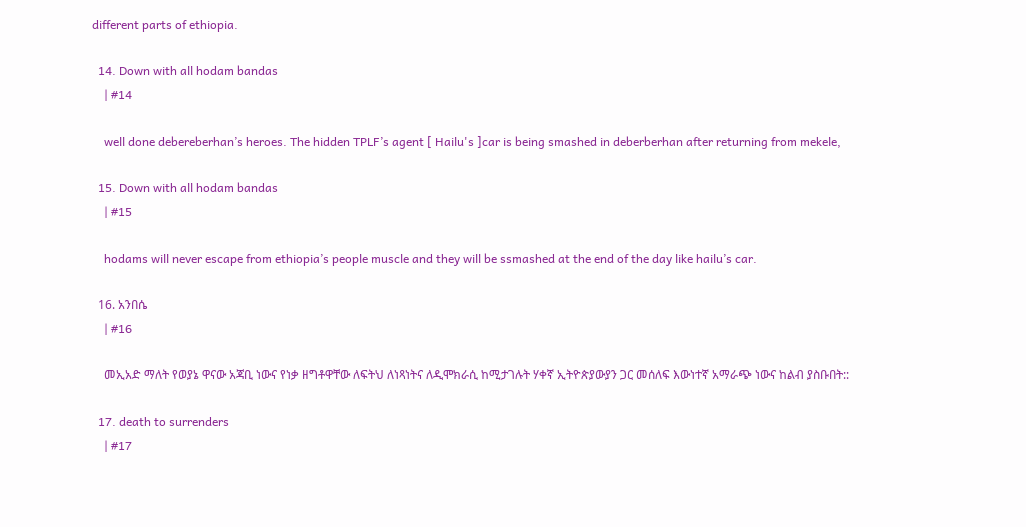different parts of ethiopia.

  14. Down with all hodam bandas
    | #14

    well done debereberhan’s heroes. The hidden TPLF’s agent [ Hailu's ]car is being smashed in deberberhan after returning from mekele,

  15. Down with all hodam bandas
    | #15

    hodams will never escape from ethiopia’s people muscle and they will be ssmashed at the end of the day like hailu’s car.

  16. አንበሴ
    | #16

    መኢአድ ማለት የወያኔ ዋናው አጃቢ ነውና የነቃ ዘግቶዋቸው ለፍትህ ለነጻነትና ለዲሞክራሲ ከሚታገሉት ሃቀኛ ኢትዮጵያውያን ጋር መሰለፍ እውነተኛ አማራጭ ነውና ከልብ ያስቡበት::

  17. death to surrenders
    | #17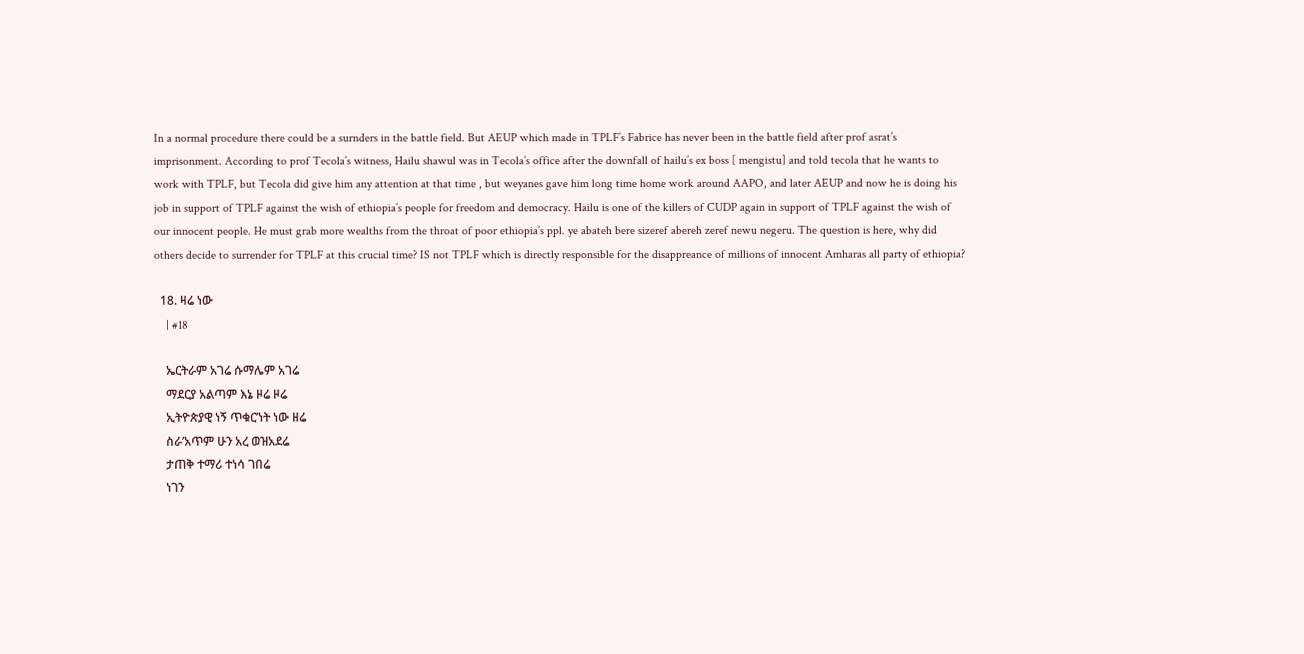In a normal procedure there could be a surnders in the battle field. But AEUP which made in TPLF’s Fabrice has never been in the battle field after prof asrat’s imprisonment. According to prof Tecola’s witness, Hailu shawul was in Tecola’s office after the downfall of hailu’s ex boss [ mengistu] and told tecola that he wants to work with TPLF, but Tecola did give him any attention at that time , but weyanes gave him long time home work around AAPO, and later AEUP and now he is doing his job in support of TPLF against the wish of ethiopia’s people for freedom and democracy. Hailu is one of the killers of CUDP again in support of TPLF against the wish of our innocent people. He must grab more wealths from the throat of poor ethiopia’s ppl. ye abateh bere sizeref abereh zeref newu negeru. The question is here, why did others decide to surrender for TPLF at this crucial time? IS not TPLF which is directly responsible for the disappreance of millions of innocent Amharas all party of ethiopia?

  18. ዛሬ ነው
    | #18

    ኤርትራም አገሬ ሱማሌም አገሬ
    ማደርያ አልጣም እኔ ዞሬ ዞሬ
    ኢትዮጵያዊ ነኝ ጥቁር’ነት ነው ዘሬ
    ስራ’አጥም ሁን አረ ወዝአደሬ
    ታጠቅ ተማሪ ተነሳ ገበሬ
    ነገን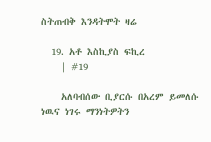ስትጠብቅ እንዳትሞት ዛሬ

  19. አቶ እስኪያስ ፍኪረ
    | #19

    አለባብሰው ቢያርሱ በአረም ይመለሱ ነዉና ነገሩ ማንነትዎትን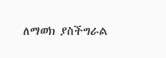ለማወክ ያስችግራል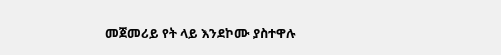መጀመሪይ የት ላይ እንደኮሙ ያስተዋሉ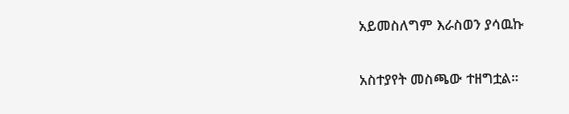አይመስለግም እራስወን ያሳዉኩ

አስተያየት መስጫው ተዘግቷል።